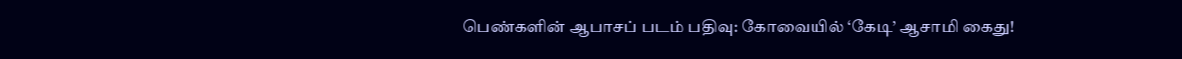பெண்களின் ஆபாசப் படம் பதிவு: கோவையில் ‘கேடி’ ஆசாமி கைது!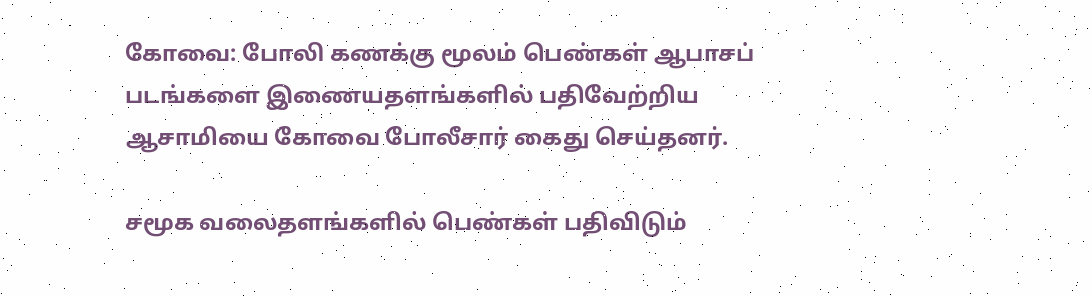கோவை: போலி கணக்கு மூலம் பெண்கள் ஆபாசப் படங்களை இணையதளங்களில் பதிவேற்றிய ஆசாமியை கோவை போலீசார் கைது செய்தனர்.

சமூக வலைதளங்களில் பெண்கள் பதிவிடும்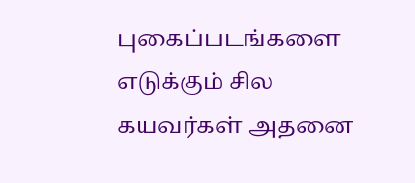புகைப்படங்களை எடுக்கும் சில கயவர்கள் அதனை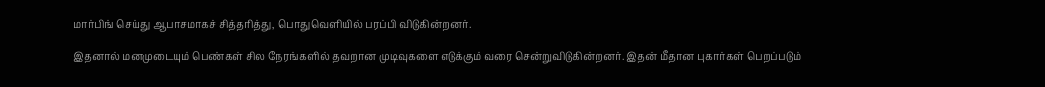மார்பிங் செய்து ஆபாசமாகச் சித்தரித்து, பொதுவெளியில் பரப்பி விடுகின்றனர்.

இதனால் மனமுடையும் பெண்கள் சில நேரங்களில் தவறான முடிவுகளை எடுக்கும் வரை சென்றுவிடுகின்றனர். இதன் மீதான புகார்கள் பெறப்படும்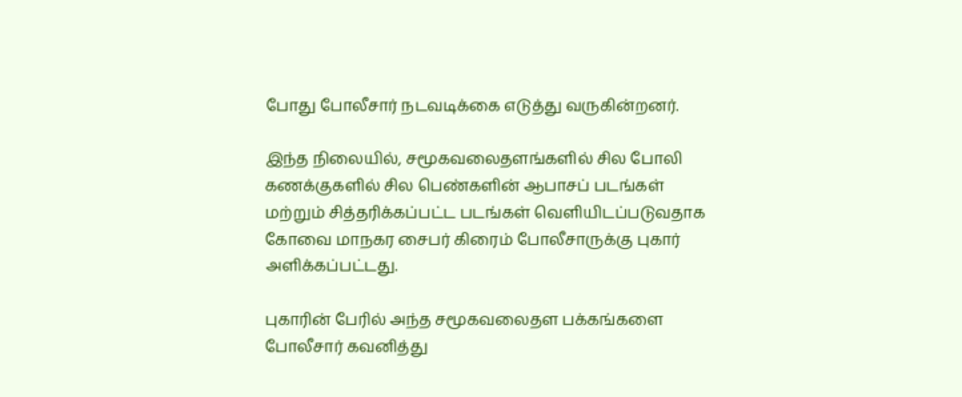போது போலீசார் நடவடிக்கை எடுத்து வருகின்றனர்.

இந்த நிலையில், சமூகவலைதளங்களில் சில போலி கணக்குகளில் சில பெண்களின் ஆபாசப் படங்கள் மற்றும் சித்தரிக்கப்பட்ட படங்கள் வெளியிடப்படுவதாக கோவை மாநகர சைபர் கிரைம் போலீசாருக்கு புகார் அளிக்கப்பட்டது.

புகாரின் பேரில் அந்த சமூகவலைதள பக்கங்களை போலீசார் கவனித்து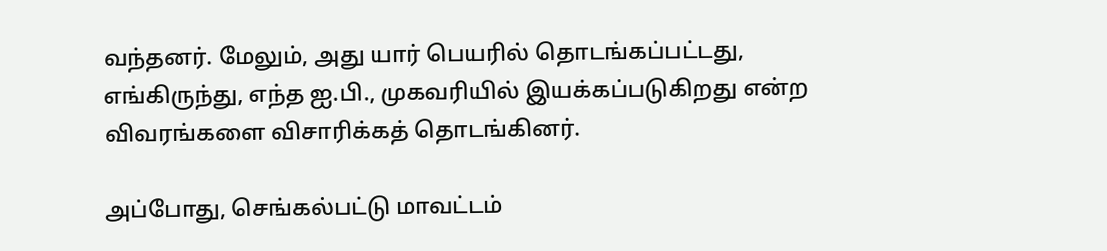வந்தனர். மேலும், அது யார் பெயரில் தொடங்கப்பட்டது, எங்கிருந்து, எந்த ஐ.பி., முகவரியில் இயக்கப்படுகிறது என்ற விவரங்களை விசாரிக்கத் தொடங்கினர்.

அப்போது, செங்கல்பட்டு மாவட்டம்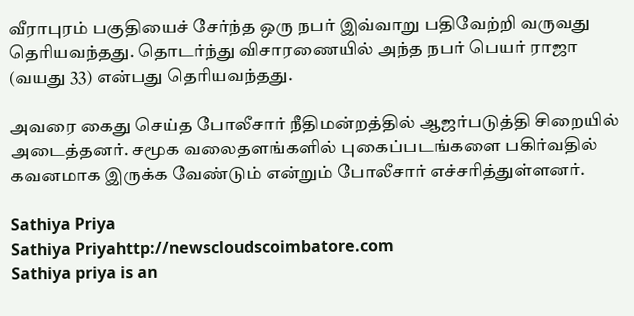வீராபுரம் பகுதியைச் சேர்ந்த ஒரு நபர் இவ்வாறு பதிவேற்றி வருவது தெரியவந்தது. தொடர்ந்து விசாரணையில் அந்த நபர் பெயர் ராஜா (வயது 33) என்பது தெரியவந்தது.

அவரை கைது செய்த போலீசார் நீதிமன்றத்தில் ஆஜர்படுத்தி சிறையில் அடைத்தனர். சமூக வலைதளங்களில் புகைப்படங்களை பகிர்வதில் கவனமாக இருக்க வேண்டும் என்றும் போலீசார் எச்சரித்துள்ளனர்.

Sathiya Priya
Sathiya Priyahttp://newscloudscoimbatore.com
Sathiya priya is an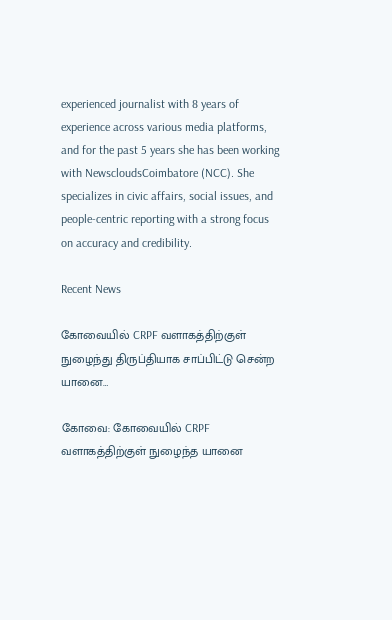experienced journalist with 8 years of experience across various media platforms, and for the past 5 years she has been working with NewscloudsCoimbatore (NCC). She specializes in civic affairs, social issues, and people-centric reporting with a strong focus on accuracy and credibility.

Recent News

கோவையில் CRPF வளாகத்திற்குள் நுழைந்து திருப்தியாக சாப்பிட்டு சென்ற யானை…

கோவை: கோவையில் CRPF வளாகத்திற்குள் நுழைந்த யானை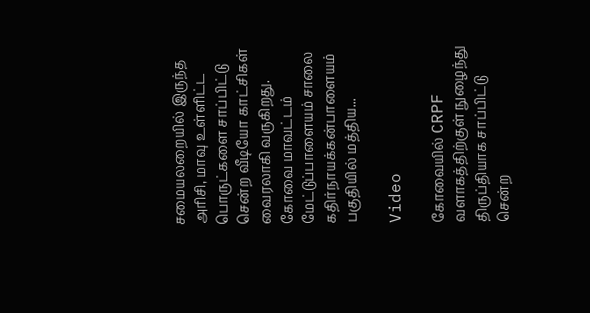சமையலறையில் இருந்த அரிசி, மாவு உள்ளிட்ட பொருட்களை சாப்பிட்டு சென்ற வீடியோ காட்சிகள் வைரலாகி வருகிறது. கோவை மாவட்டம் மேட்டுப்பாளையம் சாலை கதிர்நாயக்கன்பாளையம் பகுதியில் மத்திய...

Video

கோவையில் CRPF வளாகத்திற்குள் நுழைந்து திருப்தியாக சாப்பிட்டு சென்ற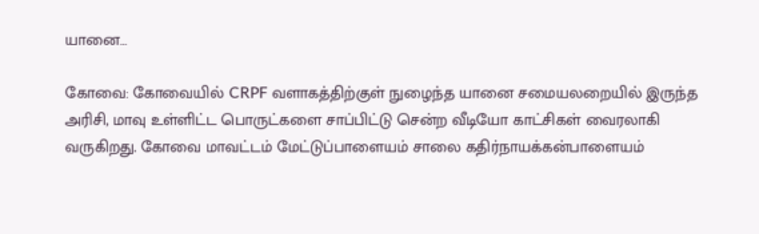யானை…

கோவை: கோவையில் CRPF வளாகத்திற்குள் நுழைந்த யானை சமையலறையில் இருந்த அரிசி, மாவு உள்ளிட்ட பொருட்களை சாப்பிட்டு சென்ற வீடியோ காட்சிகள் வைரலாகி வருகிறது. கோவை மாவட்டம் மேட்டுப்பாளையம் சாலை கதிர்நாயக்கன்பாளையம்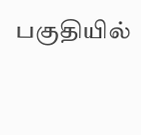பகுதியில்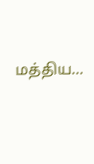மத்திய...